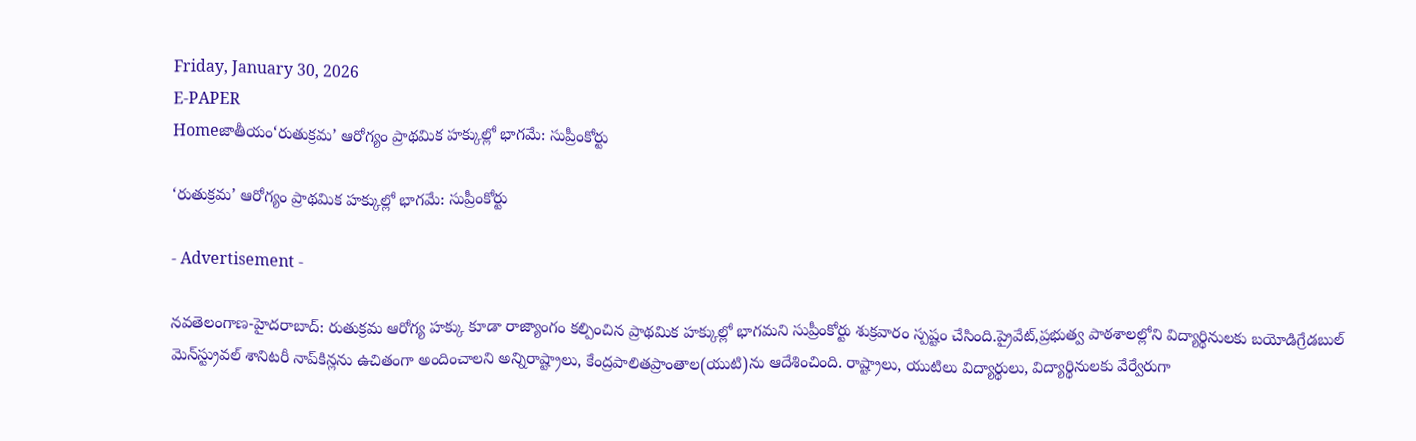Friday, January 30, 2026
E-PAPER
Homeజాతీయం‘రుతుక్రమ’ ఆరోగ్యం ప్రాథమిక హక్కుల్లో భాగమే: సుప్రీంకోర్టు

‘రుతుక్రమ’ ఆరోగ్యం ప్రాథమిక హక్కుల్లో భాగమే: సుప్రీంకోర్టు

- Advertisement -

న‌వ‌తెలంగాణ‌-హైద‌రాబాద్: రుతుక్రమ ఆరోగ్య హక్కు కూడా రాజ్యాంగం కల్పించిన ప్రాథమిక హక్కుల్లో భాగమని సుప్రీంకోర్టు శుక్రవారం స్పష్టం చేసింది.ప్రైవేట్‌,ప్రభుత్వ పాఠశాలల్లోని విద్యార్థినులకు బయోడిగ్రేడబుల్ మెన్‌స్ట్రువల్ శానిటరీ నాప్‌కిన్లను ఉచితంగా అందించాలని అన్నిరాష్ట్రాలు, కేంద్రపాలితప్రాంతాల(యుటి)ను ఆదేశించింది. రాష్ట్రాలు, యుటిలు విద్యార్థులు, విద్యార్థినులకు వేర్వేరుగా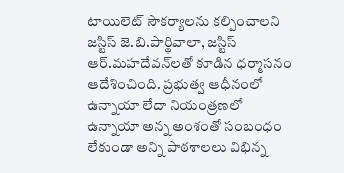టాయిలెట్‌ సౌకర్యాలను కల్పించాలని జస్టిస్‌ జె.బి.పార్థివాలా, జస్టిస్‌ ఆర్‌.మహదేవన్‌లతో కూడిన ధర్మాసనం ఆదేశించింది. ప్రభుత్వ ఆధీనంలో ఉన్నాయా లేదా నియంత్రణలో ఉన్నాయా అన్న అంశంతో సంబంధం లేకుండా అన్ని పాఠశాలలు విభిన్న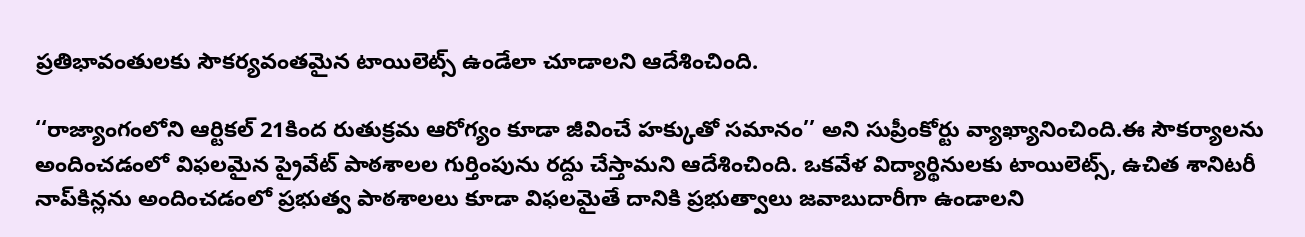ప్రతిభావంతులకు సౌకర్యవంతమైన టాయిలెట్స్‌ ఉండేలా చూడాలని ఆదేశించింది.

‘‘రాజ్యాంగంలోని ఆర్టికల్‌ 21కింద రుతుక్రమ ఆరోగ్యం కూడా జీవించే హక్కుతో సమానం’’ అని సుప్రీంకోర్టు వ్యాఖ్యానించింది.ఈ సౌకర్యాలను అందించడంలో విఫలమైన ప్రైవేట్‌ పాఠశాలల గుర్తింపును రద్దు చేస్తామని ఆదేశించింది. ఒకవేళ విద్యార్థినులకు టాయిలెట్స్‌, ఉచిత శానిటరీ నాప్‌కిన్లను అందించడంలో ప్రభుత్వ పాఠశాలలు కూడా విఫలమైతే దానికి ప్రభుత్వాలు జవాబుదారీగా ఉండాలని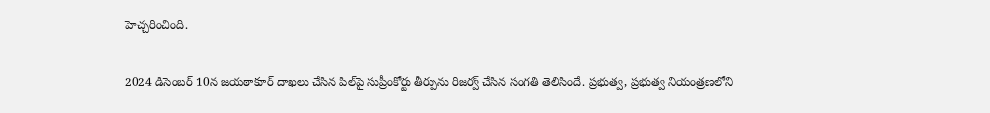హెచ్చరించింది.

2024 డిసెంబర్‌ 10న జయఠాకూర్‌ దాఖలు చేసిన పిల్‌పై సుప్రీంకోర్టు తీర్పును రిజర్వ్‌ చేసిన సంగతి తెలిసిందే. ప్రభుత్వ, ప్రభుత్వ నియంత్రణలోని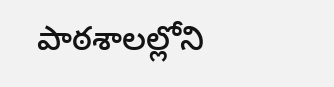పాఠశాలల్లోని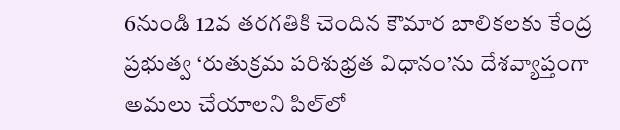6నుండి 12వ తరగతికి చెందిన కౌమార బాలికలకు కేంద్ర ప్రభుత్వ ‘రుతుక్రమ పరిశుభ్రత విధానం’ను దేశవ్యాప్తంగా అమలు చేయాలని పిల్‌లో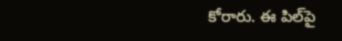కోరారు. ఈ పిల్‌పై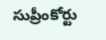సుప్రీంకోర్టు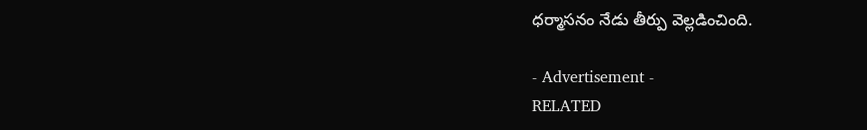ధర్మాసనం నేడు తీర్పు వెల్లడించింది.

- Advertisement -
RELATED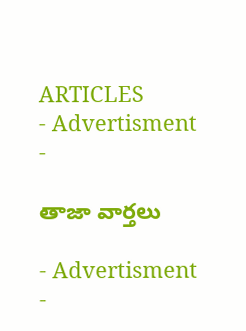ARTICLES
- Advertisment -

తాజా వార్తలు

- Advertisment -